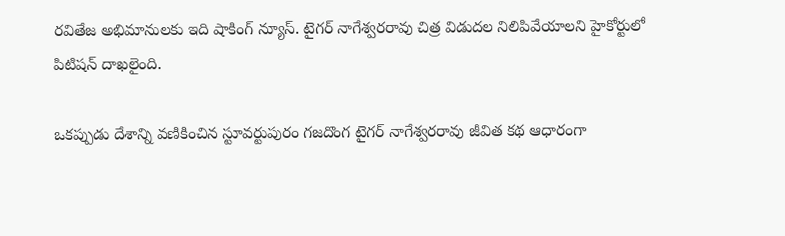రవితేజ అభిమానులకు ఇది షాకింగ్ న్యూస్. టైగర్ నాగేశ్వరరావు చిత్ర విడుదల నిలిపివేయాలని హైకోర్టులో పిటిషన్ దాఖలైంది.

ఒకప్పుడు దేశాన్ని వణికించిన స్టూవర్టుపురం గజదొంగ టైగర్ నాగేశ్వరరావు జీవిత కథ ఆధారంగా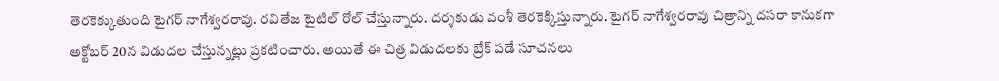తెరకెక్కుతుంది టైగర్ నాగేశ్వరరావు. రవితేజ టైటిల్ రోల్ చేస్తున్నారు. దర్శకుడు వంశీ తెరకెక్కిస్తున్నారు. టైగర్ నాగేశ్వరరావు చిత్రాన్ని దసరా కానుకగా అక్టోబర్ 20న విడుదల చేస్తున్నట్లు ప్రకటించారు. అయితే ఈ చిత్ర విడుదలకు బ్రేక్ పడే సూచనలు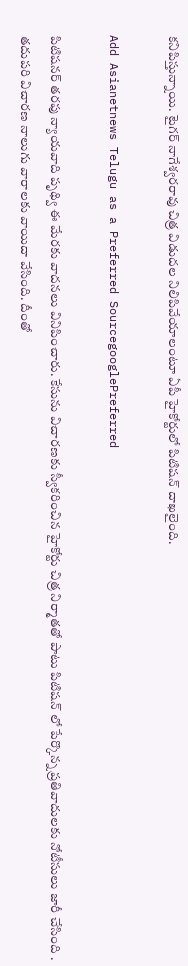కనిపిస్తున్నాయి. టైగర్ నాగేశ్వరరావు చిత్ర విడుదల నిలిపివేయాలంటూ ఏపీ హైకోర్టులో పిటిషన్ దాఖలైంది.

Add Asianetnews Telugu as a Preferred SourcegooglePreferred

పిటిషనర్ తరపు న్యాయవాది పృథ్వి ఈ మేరకు వాదనలు వినిపించారు. కేసును విచారణకు స్వీకరించిన హైకోర్టు చిత్ర నిర్మాతతో పాటు పిటిషన్ లో పేర్కొన్న ప్రతివాదులకు నోటీసులు జారీ చేసింది . తదుపరి విచారణ నాలుగు వారాలకు వాయిదా వేసింది. దీంతో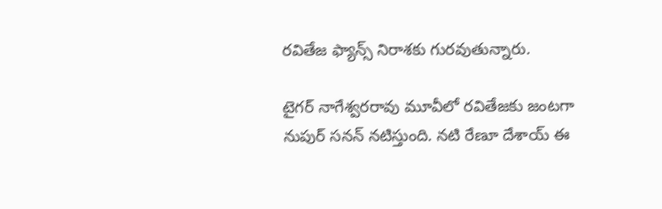రవితేజ ఫ్యాన్స్ నిరాశకు గురవుతున్నారు.

టైగర్ నాగేశ్వరరావు మూవీలో రవితేజకు జంటగా నుపుర్ సనన్ నటిస్తుంది. నటి రేణూ దేశాయ్ ఈ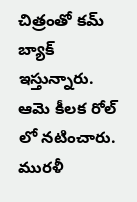చిత్రంతో కమ్ బ్యాక్ ఇస్తున్నారు. ఆమె కీలక రోల్ లో నటించారు. మురళీ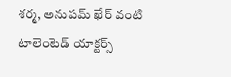శర్మ, అనుపమ్ ఖేర్ వంటి టాలెంటెడ్ యాక్టర్స్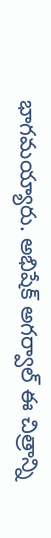భాగమయ్యారు. అభిషేక్ అగర్వాల్ ఈ చిత్రాన్ని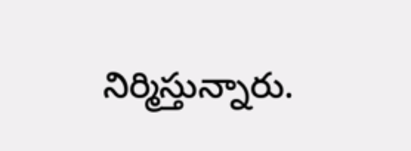నిర్మిస్తున్నారు.